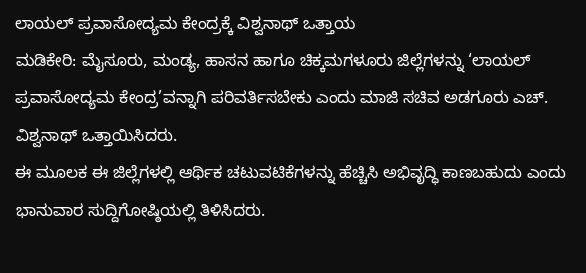ಲಾಯಲ್ ಪ್ರವಾಸೋದ್ಯಮ ಕೇಂದ್ರಕ್ಕೆ ವಿಶ್ವನಾಥ್ ಒತ್ತಾಯ
ಮಡಿಕೇರಿ: ಮೈಸೂರು, ಮಂಡ್ಯ, ಹಾಸನ ಹಾಗೂ ಚಿಕ್ಕಮಗಳೂರು ಜಿಲ್ಲೆಗಳನ್ನು ‘ಲಾಯಲ್ ಪ್ರವಾಸೋದ್ಯಮ ಕೇಂದ್ರ’ವನ್ನಾಗಿ ಪರಿವರ್ತಿಸಬೇಕು ಎಂದು ಮಾಜಿ ಸಚಿವ ಅಡಗೂರು ಎಚ್. ವಿಶ್ವನಾಥ್ ಒತ್ತಾಯಿಸಿದರು.
ಈ ಮೂಲಕ ಈ ಜಿಲ್ಲೆಗಳಲ್ಲಿ ಆರ್ಥಿಕ ಚಟುವಟಿಕೆಗಳನ್ನು ಹೆಚ್ಚಿಸಿ ಅಭಿವೃದ್ಧಿ ಕಾಣಬಹುದು ಎಂದು ಭಾನುವಾರ ಸುದ್ದಿಗೋಷ್ಠಿಯಲ್ಲಿ ತಿಳಿಸಿದರು.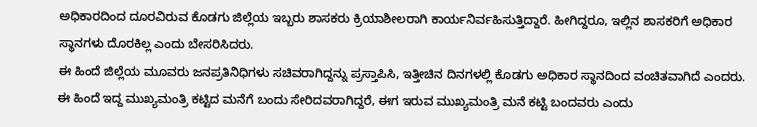ಅಧಿಕಾರದಿಂದ ದೂರವಿರುವ ಕೊಡಗು ಜಿಲ್ಲೆಯ ಇಬ್ಬರು ಶಾಸಕರು ಕ್ರಿಯಾಶೀಲರಾಗಿ ಕಾರ್ಯನಿರ್ವಹಿಸುತ್ತಿದ್ದಾರೆ. ಹೀಗಿದ್ದರೂ, ಇಲ್ಲಿನ ಶಾಸಕರಿಗೆ ಅಧಿಕಾರ ಸ್ಥಾನಗಳು ದೊರಕಿಲ್ಲ ಎಂದು ಬೇಸರಿಸಿದರು.
ಈ ಹಿಂದೆ ಜಿಲ್ಲೆಯ ಮೂವರು ಜನಪ್ರತಿನಿಧಿಗಳು ಸಚಿವರಾಗಿದ್ದನ್ನು ಪ್ರಸ್ತಾಪಿಸಿ, ಇತ್ತೀಚಿನ ದಿನಗಳಲ್ಲಿ ಕೊಡಗು ಅಧಿಕಾರ ಸ್ಥಾನದಿಂದ ವಂಚಿತವಾಗಿದೆ ಎಂದರು.
ಈ ಹಿಂದೆ ಇದ್ದ ಮುಖ್ಯಮಂತ್ರಿ ಕಟ್ಟಿದ ಮನೆಗೆ ಬಂದು ಸೇರಿದವರಾಗಿದ್ದರೆ, ಈಗ ಇರುವ ಮುಖ್ಯಮಂತ್ರಿ ಮನೆ ಕಟ್ಟಿ ಬಂದವರು ಎಂದು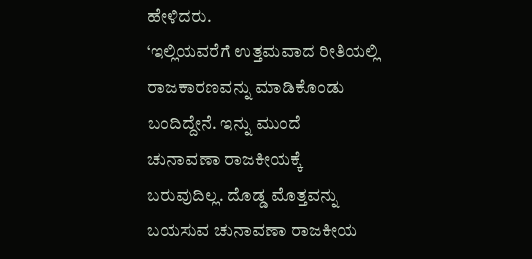ಹೇಳಿದರು.
‘ಇಲ್ಲಿಯವರೆಗೆ ಉತ್ತಮವಾದ ರೀತಿಯಲ್ಲಿ ರಾಜಕಾರಣವನ್ನು ಮಾಡಿಕೊಂಡು ಬಂದಿದ್ದೇನೆ. ಇನ್ನು ಮುಂದೆ ಚುನಾವಣಾ ರಾಜಕೀಯಕ್ಕೆ ಬರುವುದಿಲ್ಲ. ದೊಡ್ಡ ಮೊತ್ತವನ್ನು ಬಯಸುವ ಚುನಾವಣಾ ರಾಜಕೀಯ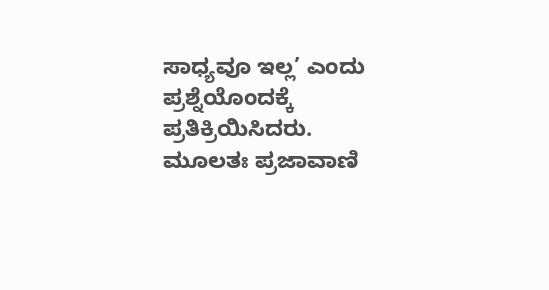ಸಾಧ್ಯವೂ ಇಲ್ಲ’ ಎಂದು ಪ್ರಶ್ನೆಯೊಂದಕ್ಕೆ ಪ್ರತಿಕ್ರಿಯಿಸಿದರು.
ಮೂಲತಃ ಪ್ರಜಾವಾಣಿ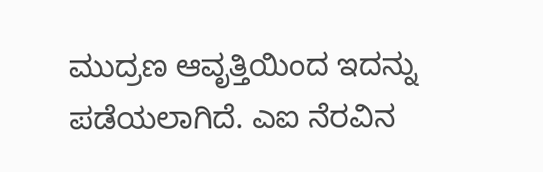ಮುದ್ರಣ ಆವೃತ್ತಿಯಿಂದ ಇದನ್ನು ಪಡೆಯಲಾಗಿದೆ. ಎಐ ನೆರವಿನ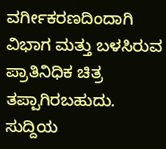ವರ್ಗೀಕರಣದಿಂದಾಗಿ ವಿಭಾಗ ಮತ್ತು ಬಳಸಿರುವ ಪ್ರಾತಿನಿಧಿಕ ಚಿತ್ರ ತಪ್ಪಾಗಿರಬಹುದು. ಸುದ್ದಿಯ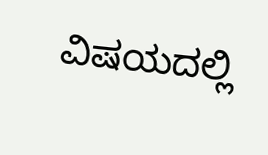ವಿಷಯದಲ್ಲಿ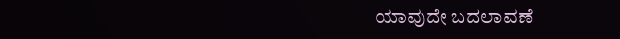ಯಾವುದೇ ಬದಲಾವಣೆ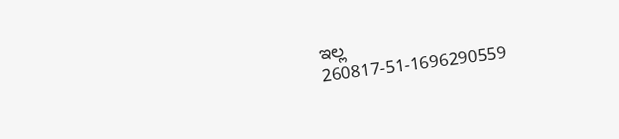ಇಲ್ಲ
260817-51-1696290559